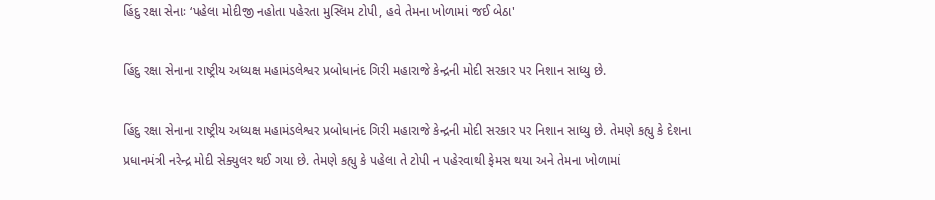હિંદુ રક્ષા સેનાઃ ‘પહેલા મોદીજી નહોતા પહેરતા મુસ્લિમ ટોપી, હવે તેમના ખોળામાં જઈ બેઠા'

હિંદુ રક્ષા સેનાના રાષ્ટ્રીય અધ્યક્ષ મહામંડલેશ્વર પ્રબોધાનંદ ગિરી મહારાજે કેન્દ્રની મોદી સરકાર પર નિશાન સાધ્યુ છે.

હિંદુ રક્ષા સેનાના રાષ્ટ્રીય અધ્યક્ષ મહામંડલેશ્વર પ્રબોધાનંદ ગિરી મહારાજે કેન્દ્રની મોદી સરકાર પર નિશાન સાધ્યુ છે. તેમણે કહ્યુ કે દેશના પ્રધાનમંત્રી નરેન્દ્ર મોદી સેક્યુલર થઈ ગયા છે. તેમણે કહ્યુ કે પહેલા તે ટોપી ન પહેરવાથી ફેમસ થયા અને તેમના ખોળામાં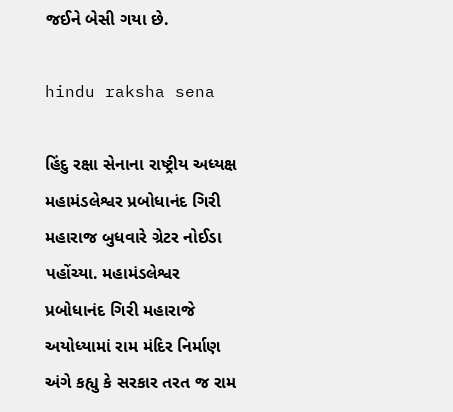જઈને બેસી ગયા છે.

hindu raksha sena

હિંદુ રક્ષા સેનાના રાષ્ટ્રીય અધ્યક્ષ મહામંડલેશ્વર પ્રબોધાનંદ ગિરી મહારાજ બુધવારે ગ્રેટર નોઈડા પહોંચ્યા. મહામંડલેશ્વર પ્રબોધાનંદ ગિરી મહારાજે અયોધ્યામાં રામ મંદિર નિર્માણ અંગે કહ્યુ કે સરકાર તરત જ રામ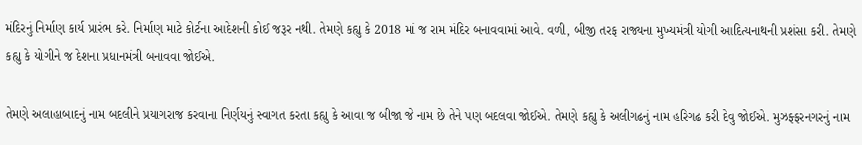મંદિરનું નિર્માણ કાર્ય પ્રારંભ કરે. નિર્માણ માટે કોર્ટના આદેશની કોઈ જરૂર નથી. તેમણે કહ્યુ કે 2018 માં જ રામ મંદિર બનાવવામાં આવે. વળી, બીજી તરફ રાજ્યના મુખ્યમંત્રી યોગી આદિત્યનાથની પ્રશંસા કરી. તેમણે કહ્યુ કે યોગીને જ દેશના પ્રધાનમંત્રી બનાવવા જોઈએ.

તેમણે અલાહાબાદનું નામ બદલીને પ્રયાગરાજ કરવાના નિર્ણયનું સ્વાગત કરતા કહ્યુ કે આવા જ બીજા જે નામ છે તેને પણ બદલવા જોઈએ. તેમણે કહ્યુ કે અલીગઢનું નામ હરિગઢ કરી દેવુ જોઈએ. મુઝફ્ફરનગરનું નામ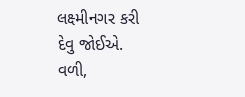લક્ષ્મીનગર કરી દેવુ જોઈએ. વળી,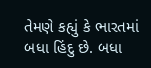તેમણે કહ્યું કે ભારતમાં બધા હિંદુ છે. બધા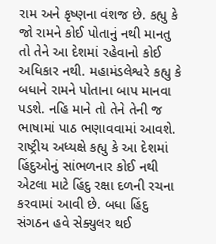રામ અને કૃષ્ણના વંશજ છે. કહ્યુ કે જો રામને કોઈ પોતાનું નથી માનતુ તો તેને આ દેશમાં રહેવાનો કોઈ અધિકાર નથી. મહામંડલેશ્વરે કહ્યુ કે બધાને રામને પોતાના બાપ માનવા પડશે. નહિ માને તો તેને તેની જ ભાષામાં પાઠ ભણાવવામાં આવશે. રાષ્ટ્રીય અધ્યક્ષે કહ્યુ કે આ દેશમાં હિંદુઓનું સાંભળનાર કોઈ નથી એટલા માટે હિંદુ રક્ષા દળની રચના કરવામાં આવી છે. બધા હિંદુ સંગઠન હવે સેક્યુલર થઈ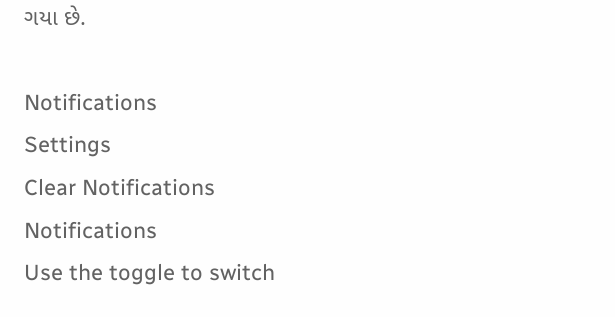ગયા છે.

Notifications
Settings
Clear Notifications
Notifications
Use the toggle to switch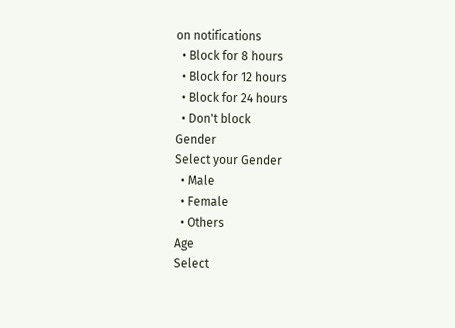on notifications
  • Block for 8 hours
  • Block for 12 hours
  • Block for 24 hours
  • Don't block
Gender
Select your Gender
  • Male
  • Female
  • Others
Age
Select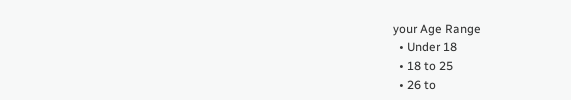your Age Range
  • Under 18
  • 18 to 25
  • 26 to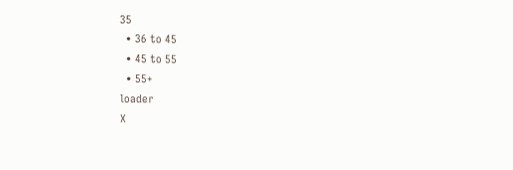35
  • 36 to 45
  • 45 to 55
  • 55+
loader
X